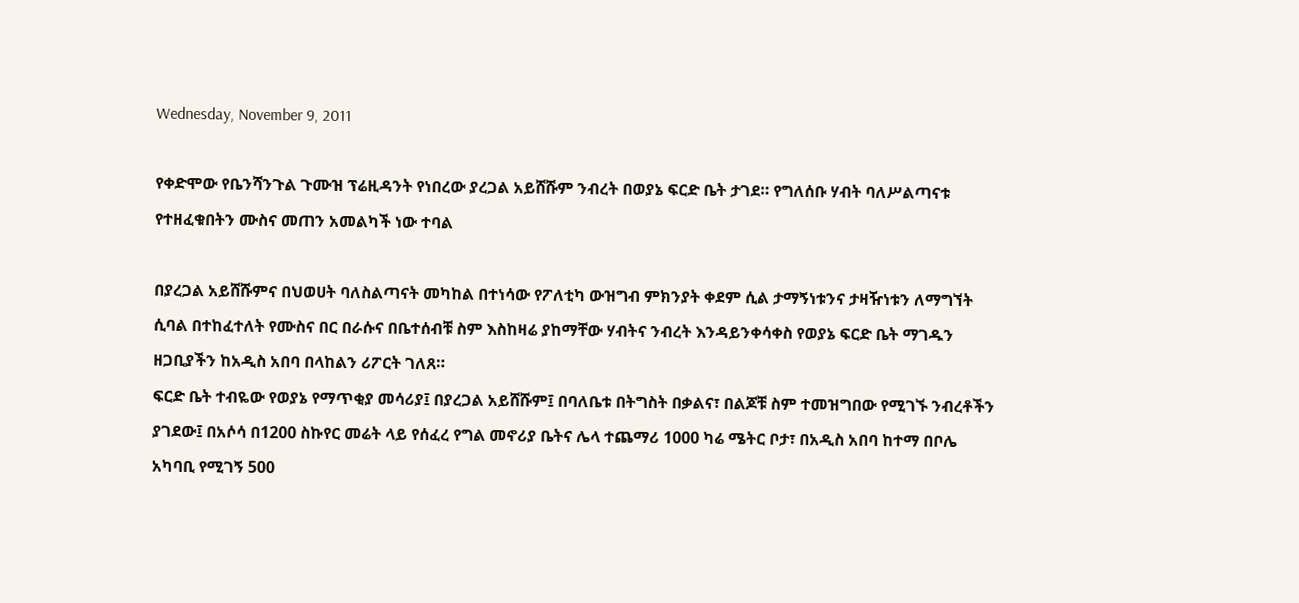Wednesday, November 9, 2011

የቀድሞው የቤንሻንጉል ጉሙዝ ፕሬዚዳንት የነበረው ያረጋል አይሸሹም ንብረት በወያኔ ፍርድ ቤት ታገደ። የግለሰቡ ሃብት ባለሥልጣናቱ የተዘፈቁበትን ሙስና መጠን አመልካች ነው ተባል

በያረጋል አይሸሹምና በህወሀት ባለስልጣናት መካከል በተነሳው የፖለቲካ ውዝግብ ምክንያት ቀደም ሲል ታማኝነቱንና ታዛዥነቱን ለማግኘት ሲባል በተከፈተለት የሙስና በር በራሱና በቤተሰብቹ ስም እስከዛሬ ያከማቸው ሃብትና ንብረት እንዳይንቀሳቀስ የወያኔ ፍርድ ቤት ማገዱን ዘጋቢያችን ከአዲስ አበባ በላከልን ሪፖርት ገለጸ።
ፍርድ ቤት ተብዬው የወያኔ የማጥቂያ መሳሪያ፤ በያረጋል አይሸሹም፤ በባለቤቱ በትግስት በቃልና፣ በልጆቹ ስም ተመዝግበው የሚገኙ ንብረቶችን ያገደው፤ በአሶሳ በ1200 ስኩየር መሬት ላይ የሰፈረ የግል መኖሪያ ቤትና ሌላ ተጨማሪ 1000 ካሬ ሜትር ቦታ፣ በአዲስ አበባ ከተማ በቦሌ አካባቢ የሚገኝ 500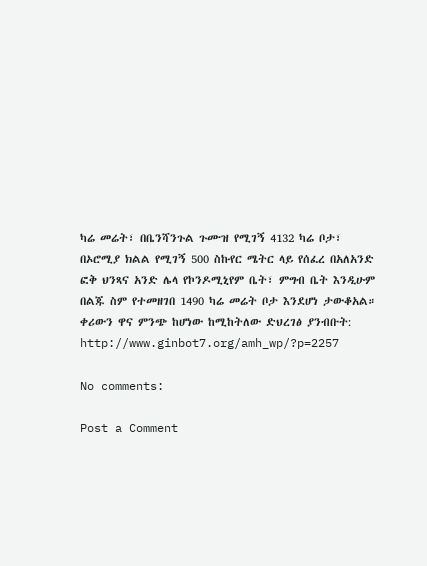ካሬ መሬት፣ በቤንሻንጉል ጉሙዝ የሚገኝ 4132 ካሬ ቦታ፣ በኦሮሚያ ክልል የሚገኝ 500 ስኩየር ሜትር ላይ የሰፈረ በአለአንድ ፎቅ ህንጻና አንድ ሌላ የኮንዶሚኒየም ቤት፣ ምግብ ቤት እንዲሁም በልጁ ስም የተመዘገበ 1490 ካሬ መሬት ቦታ እንደሆነ ታውቆአል።
ቀሪውን ዋና ምንጭ ከሆነው ከሚከትለው ድህረገፅ ያንብቡት:  http://www.ginbot7.org/amh_wp/?p=2257

No comments:

Post a Comment